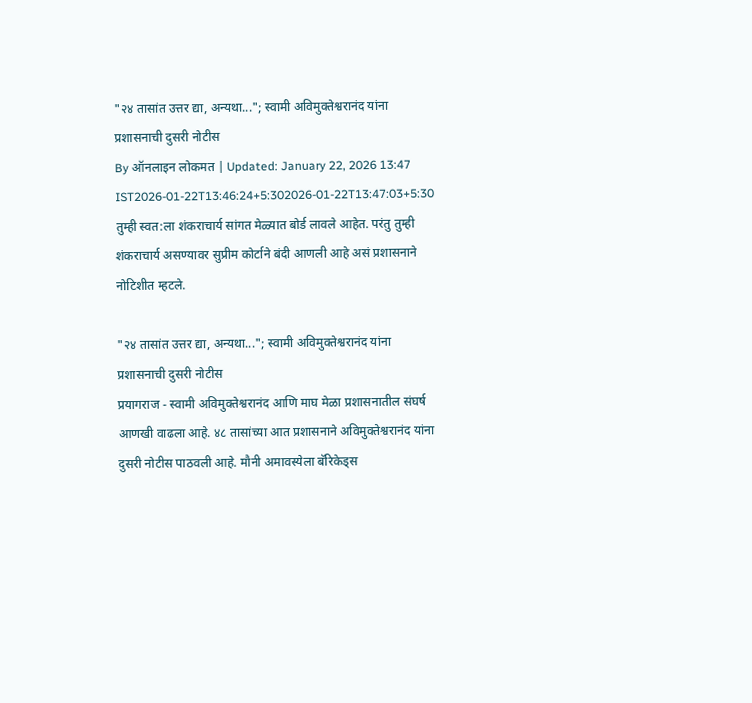"२४ तासांत उत्तर द्या, अन्यथा..."; स्वामी अविमुक्तेश्वरानंद यांना प्रशासनाची दुसरी नोटीस
By ऑनलाइन लोकमत | Updated: January 22, 2026 13:47 IST2026-01-22T13:46:24+5:302026-01-22T13:47:03+5:30
तुम्ही स्वत:ला शंकराचार्य सांगत मेळ्यात बोर्ड लावले आहेत. परंतु तुम्ही शंकराचार्य असण्यावर सुप्रीम कोर्टाने बंदी आणली आहे असं प्रशासनाने नोटिशीत म्हटले.

"२४ तासांत उत्तर द्या, अन्यथा..."; स्वामी अविमुक्तेश्वरानंद यांना प्रशासनाची दुसरी नोटीस
प्रयागराज - स्वामी अविमुक्तेश्वरानंद आणि माघ मेळा प्रशासनातील संघर्ष आणखी वाढला आहे. ४८ तासांच्या आत प्रशासनाने अविमुक्तेश्वरानंद यांना दुसरी नोटीस पाठवली आहे. मौनी अमावस्येला बॅरिकेड्स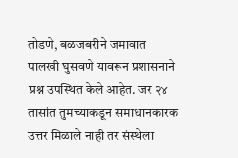तोडणे, बळजबरीने जमावात पालखी घुसवणे यावरून प्रशासनाने प्रश्न उपस्थित केले आहेत. जर २४ तासांत तुमच्याकडून समाधानकारक उत्तर मिळाले नाही तर संस्थेला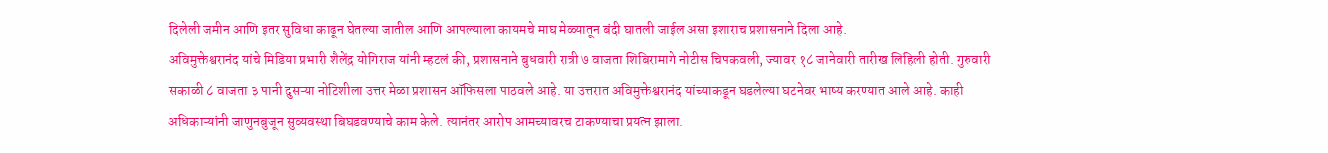दिलेली जमीन आणि इतर सुविधा काढून घेतल्या जातील आणि आपल्याला कायमचे माघ मेळ्यातून बंदी घातली जाईल असा इशाराच प्रशासनाने दिला आहे.
अविमुक्तेश्वरानंद यांचे मिडिया प्रभारी शैलेंद्र योगिराज यांनी म्हटलं की, प्रशासनाने बुधवारी रात्री ७ वाजता शिबिरामागे नोटीस चिपकवली, ज्यावर १८ जानेवारी तारीख लिहिली होती. गुरुवारी सकाळी ८ वाजता ३ पानी दुसऱ्या नोटिशीला उत्तर मेळा प्रशासन ऑफिसला पाठवले आहे. या उत्तरात अविमुक्तेश्वरानंद यांच्याकडून घडलेल्या घटनेवर भाष्य करण्यात आले आहे. काही अधिकाऱ्यांनी जाणुनबुजून सुव्यवस्था बिघडवण्याचे काम केले. त्यानंतर आरोप आमच्यावरच टाकण्याचा प्रयत्न झाला.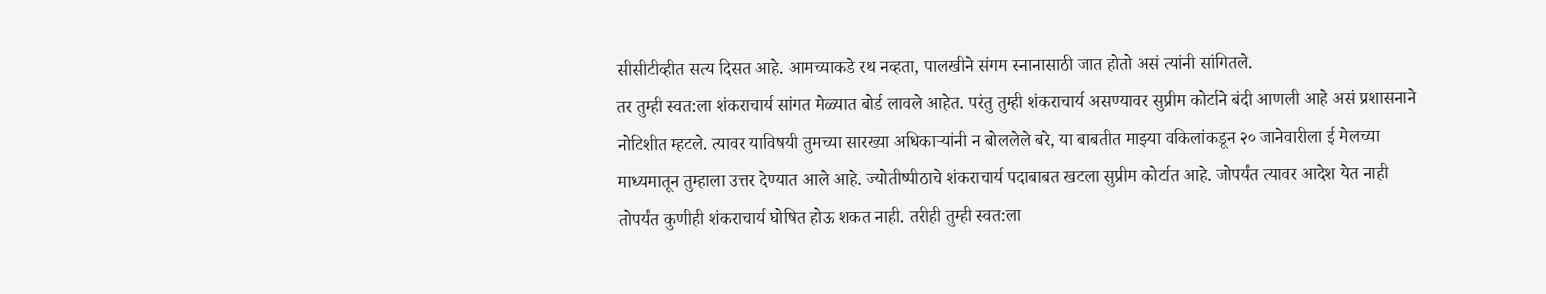सीसीटीव्हीत सत्य दिसत आहे. आमच्याकडे रथ नव्हता, पालखीने संगम स्नानासाठी जात होतो असं त्यांनी सांगितले.
तर तुम्ही स्वत:ला शंकराचार्य सांगत मेळ्यात बोर्ड लावले आहेत. परंतु तुम्ही शंकराचार्य असण्यावर सुप्रीम कोर्टाने बंदी आणली आहे असं प्रशासनाने नोटिशीत म्हटले. त्यावर याविषयी तुमच्या सारख्या अधिकाऱ्यांनी न बोललेले बरे, या बाबतीत माझ्या वकिलांकडून २० जानेवारीला ई मेलच्या माध्यमातून तुम्हाला उत्तर देण्यात आले आहे. ज्योतीष्पीठाचे शंकराचार्य पदाबाबत खटला सुप्रीम कोर्टात आहे. जोपर्यंत त्यावर आदेश येत नाही तोपर्यंत कुणीही शंकराचार्य घोषित होऊ शकत नाही. तरीही तुम्ही स्वत:ला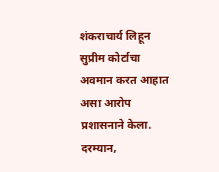शंकराचार्य लिहून सुप्रीम कोर्टाचा अवमान करत आहात असा आरोप प्रशासनाने केला.
दरम्यान,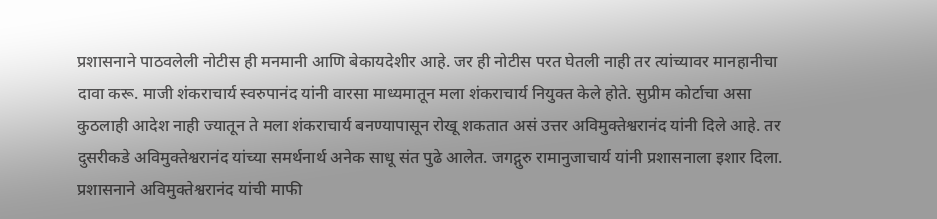प्रशासनाने पाठवलेली नोटीस ही मनमानी आणि बेकायदेशीर आहे. जर ही नोटीस परत घेतली नाही तर त्यांच्यावर मानहानीचा दावा करू. माजी शंकराचार्य स्वरुपानंद यांनी वारसा माध्यमातून मला शंकराचार्य नियुक्त केले होते. सुप्रीम कोर्टाचा असा कुठलाही आदेश नाही ज्यातून ते मला शंकराचार्य बनण्यापासून रोखू शकतात असं उत्तर अविमुक्तेश्वरानंद यांनी दिले आहे. तर दुसरीकडे अविमुक्तेश्वरानंद यांच्या समर्थनार्थ अनेक साधू संत पुढे आलेत. जगद्गुरु रामानुजाचार्य यांनी प्रशासनाला इशार दिला. प्रशासनाने अविमुक्तेश्वरानंद यांची माफी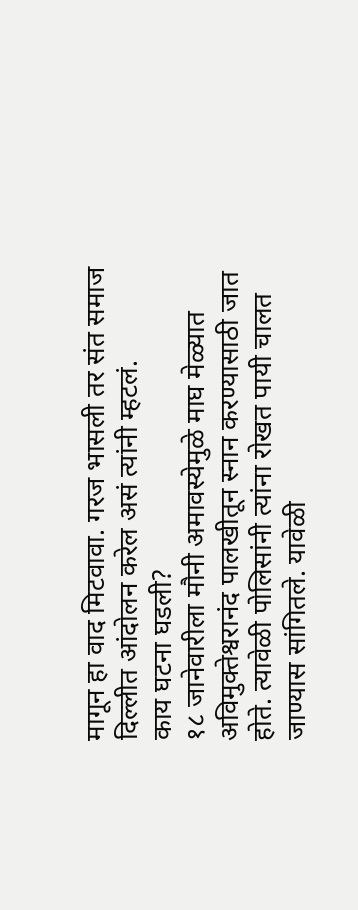मागून हा वाद मिटवावा. गरज भासली तर संत समाज दिल्लीत आंदोलन करेल असं त्यांनी म्हटलं.
काय घटना घडली?
१८ जानेवारीला मौनी अमावस्येमुळे माघ मेळ्यात अविमुक्तेश्वरानंद पालखीतून स्नान करण्यासाठी जात होते. त्यावेळी पोलिसांनी त्यांना रोखत पायी चालत जाण्यास सांगितले. यावेळी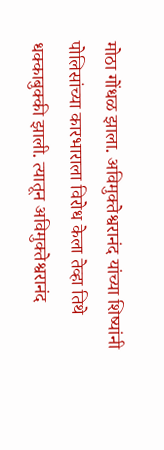मोठा गोंधळ झाला. अविमुक्तेश्वरानंद यांच्या शिष्यांनी पोलिसांच्या कारभाराला विरोध केला तेव्हा तिथे धक्काबुक्की झाली. त्यातून अविमुक्तेश्वरानंद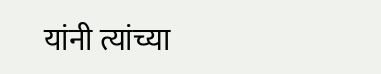यांनी त्यांच्या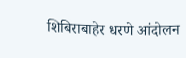शिबिराबाहेर धरणे आंदोलन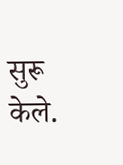सुरू केले.